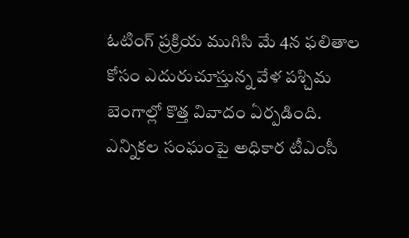ఓటింగ్ ప్రక్రియ ముగిసి మే 4న ఫలితాల కోసం ఎదురుచూస్తున్న వేళ పశ్చిమ బెంగాల్లో కొత్త వివాదం ఏర్పడింది. ఎన్నికల సంఘంపై అధికార టీఎంసీ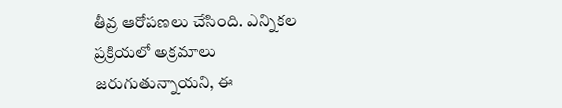తీవ్ర ఆరోపణలు చేసింది. ఎన్నికల ప్రక్రియలో అక్రమాలు జరుగుతున్నాయని, ఈ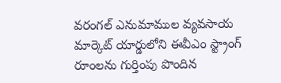వరంగల్ ఎనుమాముల వ్యవసాయ మార్కెట్ యార్డులోని ఈవీఎం స్ట్రాంగ్ రూంలను గుర్తింపు పొందిన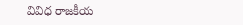వివిధ రాజకీయ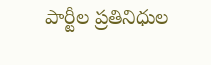పార్టీల ప్రతినిధుల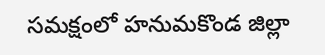సమక్షంలో హనుమకొండ జిల్లా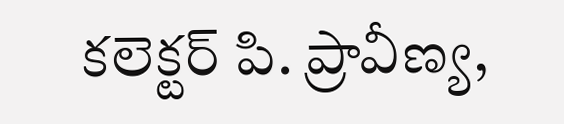కలెక్టర్ పి. ప్రావీణ్య,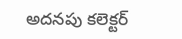అదనపు కలెక్టర్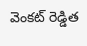వెంకట్ రెడ్డిత